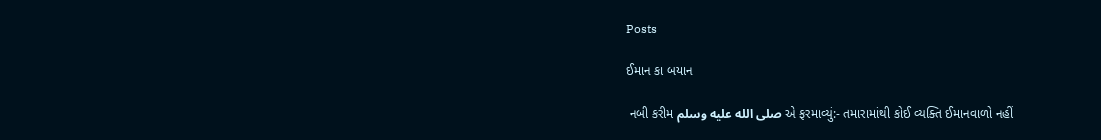Posts

ઈમાન કા બયાન

 નબી કરીમ صلى الله عليه وسلم એ ફરમાવ્યું:- તમારામાંથી કોઈ વ્યક્તિ ઈમાનવાળો નહીં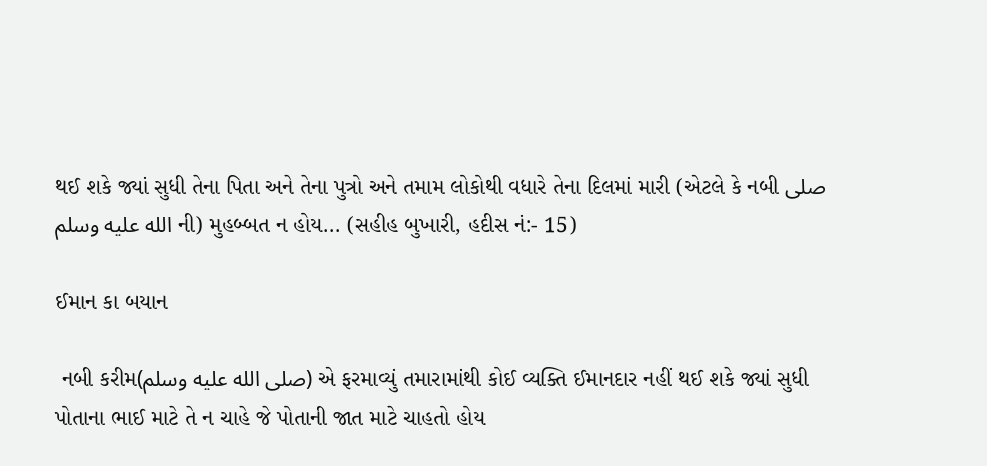થઈ શકે જ્યાં સુધી તેના પિતા અને તેના પુત્રો અને તમામ લોકોથી વધારે તેના દિલમાં મારી (એટલે કે નબી صلى الله عليه وسلم ની) મુહબ્બત ન હોય... (સહીહ બુખારી, હદીસ નં:- 15)

ઈમાન કા બયાન

 નબી કરીમ(صلى الله عليه وسلم) એ ફરમાવ્યું તમારામાંથી કોઈ વ્યક્તિ ઈમાનદાર નહીં થઈ શકે જ્યાં સુધી પોતાના ભાઈ માટે તે ન ચાહે જે પોતાની જાત માટે ચાહતો હોય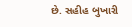છે. સહીહ બુખારી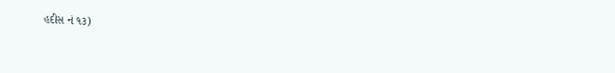હદીસ નં ૧૩)